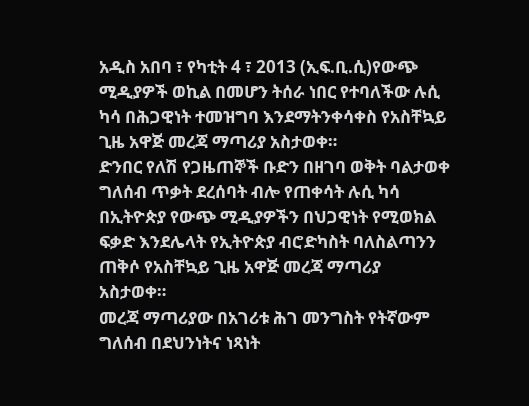አዲስ አበባ ፣ የካቲት 4 ፣ 2013 (ኢፍ.ቢ.ሲ)የውጭ ሚዲያዎች ወኪል በመሆን ትሰራ ነበር የተባለችው ሉሲ ካሳ በሕጋዊነት ተመዝግባ እንደማትንቀሳቀስ የአስቸኳይ ጊዜ አዋጅ መረጃ ማጣሪያ አስታወቀ።
ድንበር የለሽ የጋዜጠኞች ቡድን በዘገባ ወቅት ባልታወቀ ግለሰብ ጥቃት ደረሰባት ብሎ የጠቀሳት ሉሲ ካሳ በኢትዮጵያ የውጭ ሚዲያዎችን በህጋዊነት የሚወክል ፍቃድ እንደሌላት የኢትዮጵያ ብሮድካስት ባለስልጣንን ጠቅሶ የአስቸኳይ ጊዜ አዋጅ መረጃ ማጣሪያ አስታወቀ።
መረጃ ማጣሪያው በአገሪቱ ሕገ መንግስት የትኛውም ግለሰብ በደህንነትና ነጻነት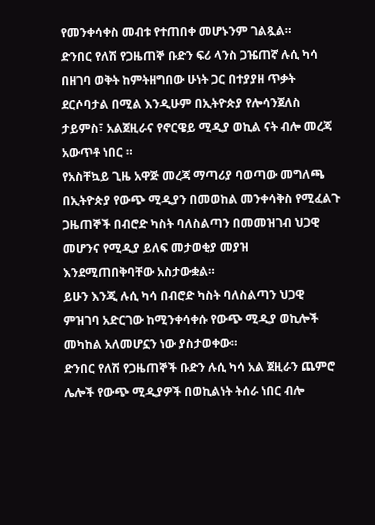የመንቀሳቀስ መብቱ የተጠበቀ መሆኑንም ገልጿል።
ድንበር የለሽ የጋዜጠኞ ቡድን ፍሪ ላንስ ጋዤጠኛ ሉሲ ካሳ በዘገባ ወቅት ከምትዘግበው ሁነት ጋር በተያያዘ ጥቃት ደርሶባታል በሚል እንዲሁም በኢትዮጵያ የሎሳንጀለስ ታይምስ፣ አልጀዚራና የኖርዌይ ሚዲያ ወኪል ናት ብሎ መረጃ አውጥቶ ነበር ።
የአስቸኳይ ጊዜ አዋጅ መረጃ ማጣሪያ ባወጣው መግለጫ በኢትዮጵያ የውጭ ሚዲያን በመወከል መንቀሳቅስ የሚፈልጉ ጋዜጠኞች በብሮድ ካስት ባለስልጣን በመመዝገብ ህጋዊ መሆንና የሚዲያ ይለፍ መታወቂያ መያዝ እንደሚጠበቅባቸው አስታውቋል።
ይሁን እንጂ ሉሲ ካሳ በብሮድ ካስት ባለስልጣን ህጋዊ ምዝገባ አድርገው ከሚንቀሳቀሱ የውጭ ሚዲያ ወኪሎች መካከል አለመሆኗን ነው ያስታወቀው።
ድንበር የለሽ የጋዜጠኞች ቡድን ሉሲ ካሳ አል ጀዚራን ጨምሮ ሌሎች የውጭ ሚዲያዎች በወኪልነት ትሰራ ነበር ብሎ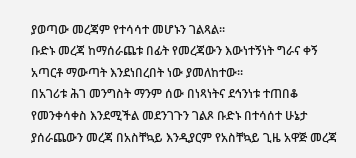ያወጣው መረጃም የተሳሳተ መሆኑን ገልጻል።
ቡድኑ መረጃ ከማሰራጨቱ በፊት የመረጃውን እውነተኝነት ግራና ቀኝ አጣርቶ ማውጣት እንደነበረበት ነው ያመለከተው።
በአገሪቱ ሕገ መንግስት ማንም ሰው በነጻነትና ደኅንነቱ ተጠበቆ የመንቀሳቀስ እንደሚችል መደንገጉን ገልጾ ቡድኑ በተሳሰተ ሁኔታ ያሰራጨውን መረጃ በአስቸኳይ እንዲያርም የአስቸኳይ ጊዜ አዋጅ መረጃ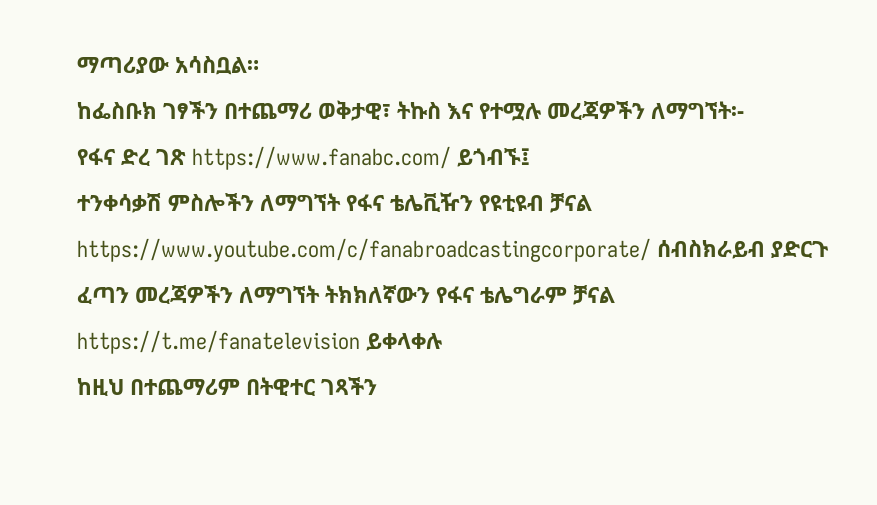ማጣሪያው አሳስቧል።
ከፌስቡክ ገፃችን በተጨማሪ ወቅታዊ፣ ትኩስ እና የተሟሉ መረጃዎችን ለማግኘት፡-
የፋና ድረ ገጽ https://www.fanabc.com/ ይጎብኙ፤
ተንቀሳቃሽ ምስሎችን ለማግኘት የፋና ቴሌቪዥን የዩቲዩብ ቻናል https://www.youtube.com/c/fanabroadcastingcorporate/ ሰብስክራይብ ያድርጉ
ፈጣን መረጃዎችን ለማግኘት ትክክለኛውን የፋና ቴሌግራም ቻናል https://t.me/fanatelevision ይቀላቀሉ
ከዚህ በተጨማሪም በትዊተር ገጻችን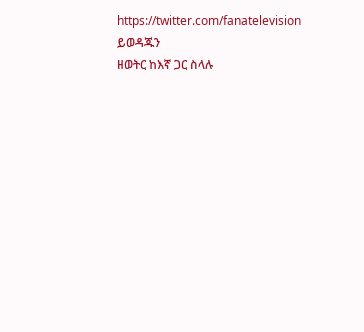https://twitter.com/fanatelevision ይወዳጁን
ዘወትር ከእኛ ጋር ስላሉ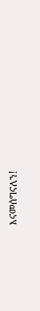እናመሰግናለን!